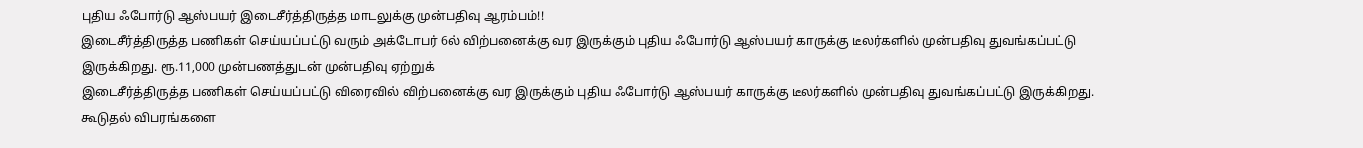புதிய ஃபோர்டு ஆஸ்பயர் இடைசீர்த்திருத்த மாடலுக்கு முன்பதிவு ஆரம்பம்!!
இடைசீர்த்திருத்த பணிகள் செய்யப்பட்டு வரும் அக்டோபர் 6ல் விற்பனைக்கு வர இருக்கும் புதிய ஃபோர்டு ஆஸ்பயர் காருக்கு டீலர்களில் முன்பதிவு துவங்கப்பட்டு இருக்கிறது. ரூ.11,000 முன்பணத்துடன் முன்பதிவு ஏற்றுக்
இடைசீர்த்திருத்த பணிகள் செய்யப்பட்டு விரைவில் விற்பனைக்கு வர இருக்கும் புதிய ஃபோர்டு ஆஸ்பயர் காருக்கு டீலர்களில் முன்பதிவு துவங்கப்பட்டு இருக்கிறது. கூடுதல் விபரங்களை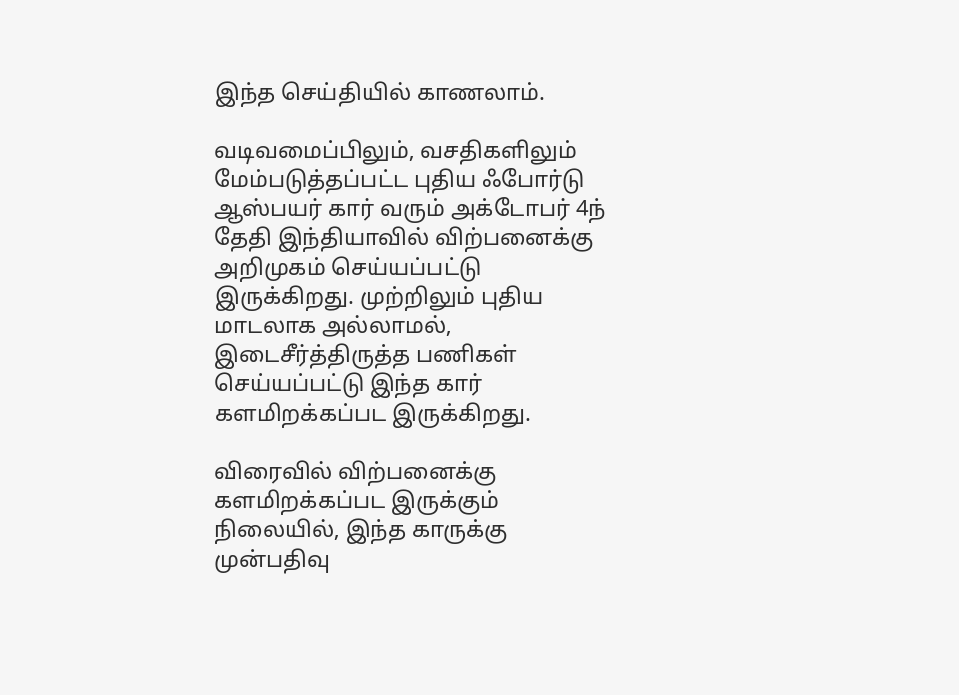இந்த செய்தியில் காணலாம்.

வடிவமைப்பிலும், வசதிகளிலும் மேம்படுத்தப்பட்ட புதிய ஃபோர்டு ஆஸ்பயர் கார் வரும் அக்டோபர் 4ந் தேதி இந்தியாவில் விற்பனைக்கு அறிமுகம் செய்யப்பட்டு இருக்கிறது. முற்றிலும் புதிய மாடலாக அல்லாமல், இடைசீர்த்திருத்த பணிகள் செய்யப்பட்டு இந்த கார் களமிறக்கப்பட இருக்கிறது.

விரைவில் விற்பனைக்கு களமிறக்கப்பட இருக்கும் நிலையில், இந்த காருக்கு முன்பதிவு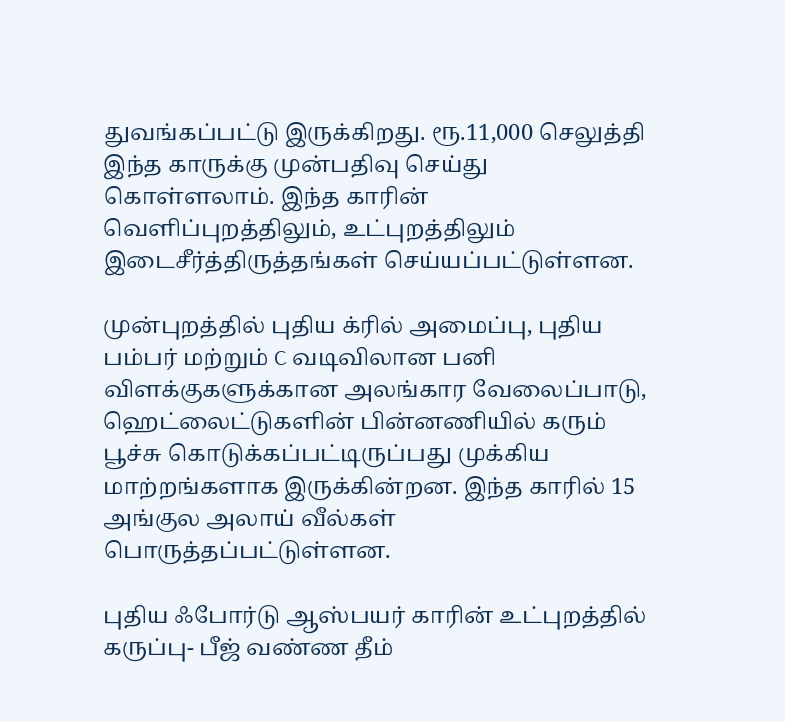துவங்கப்பட்டு இருக்கிறது. ரூ.11,000 செலுத்தி இந்த காருக்கு முன்பதிவு செய்து கொள்ளலாம். இந்த காரின் வெளிப்புறத்திலும், உட்புறத்திலும் இடைசீர்த்திருத்தங்கள் செய்யப்பட்டுள்ளன.

முன்புறத்தில் புதிய க்ரில் அமைப்பு, புதிய பம்பர் மற்றும் C வடிவிலான பனி விளக்குகளுக்கான அலங்கார வேலைப்பாடு, ஹெட்லைட்டுகளின் பின்னணியில் கரும் பூச்சு கொடுக்கப்பட்டிருப்பது முக்கிய மாற்றங்களாக இருக்கின்றன. இந்த காரில் 15 அங்குல அலாய் வீல்கள் பொருத்தப்பட்டுள்ளன.

புதிய ஃபோர்டு ஆஸ்பயர் காரின் உட்புறத்தில் கருப்பு- பீஜ் வண்ண தீம்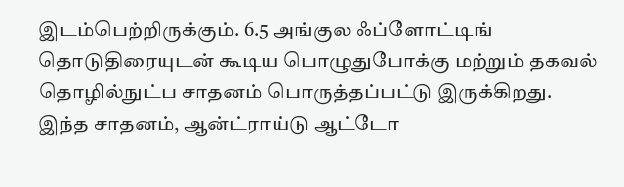இடம்பெற்றிருக்கும். 6.5 அங்குல ஃப்ளோட்டிங் தொடுதிரையுடன் கூடிய பொழுதுபோக்கு மற்றும் தகவல் தொழில்நுட்ப சாதனம் பொருத்தப்பட்டு இருக்கிறது. இந்த சாதனம், ஆன்ட்ராய்டு ஆட்டோ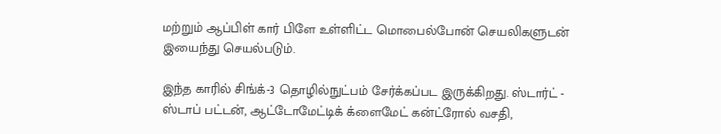மற்றும் ஆப்பிள் கார் பிளே உள்ளிட்ட மொபைல்போன் செயலிகளுடன் இயைந்து செயல்படும்.

இந்த காரில் சிங்க்-3 தொழில்நுட்பம் சேர்க்கப்பட இருக்கிறது. ஸ்டார்ட் - ஸ்டாப் பட்டன், ஆட்டோமேட்டிக் க்ளைமேட் கன்ட்ரோல் வசதி,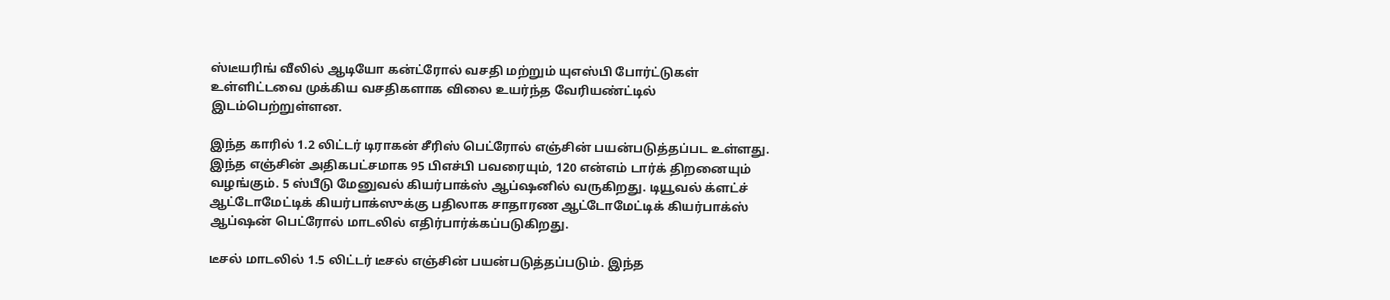ஸ்டீயரிங் வீலில் ஆடியோ கன்ட்ரோல் வசதி மற்றும் யுஎஸ்பி போர்ட்டுகள் உள்ளிட்டவை முக்கிய வசதிகளாக விலை உயர்ந்த வேரியண்ட்டில் இடம்பெற்றுள்ளன.

இந்த காரில் 1.2 லிட்டர் டிராகன் சீரிஸ் பெட்ரோல் எஞ்சின் பயன்படுத்தப்பட உள்ளது. இந்த எஞ்சின் அதிகபட்சமாக 95 பிஎச்பி பவரையும், 120 என்எம் டார்க் திறனையும் வழங்கும். 5 ஸ்பீடு மேனுவல் கியர்பாக்ஸ் ஆப்ஷனில் வருகிறது. டியூவல் க்ளட்ச் ஆட்டோமேட்டிக் கியர்பாக்ஸுக்கு பதிலாக சாதாரண ஆட்டோமேட்டிக் கியர்பாக்ஸ் ஆப்ஷன் பெட்ரோல் மாடலில் எதிர்பார்க்கப்படுகிறது.

டீசல் மாடலில் 1.5 லிட்டர் டீசல் எஞ்சின் பயன்படுத்தப்படும். இந்த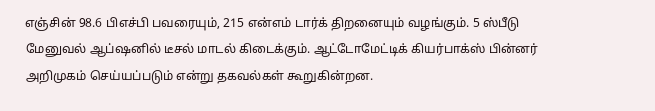எஞ்சின் 98.6 பிஎச்பி பவரையும், 215 என்எம் டார்க் திறனையும் வழங்கும். 5 ஸ்பீடு மேனுவல் ஆப்ஷனில் டீசல் மாடல் கிடைக்கும். ஆட்டோமேட்டிக் கியர்பாக்ஸ் பின்னர் அறிமுகம் செய்யப்படும் என்று தகவல்கள் கூறுகின்றன.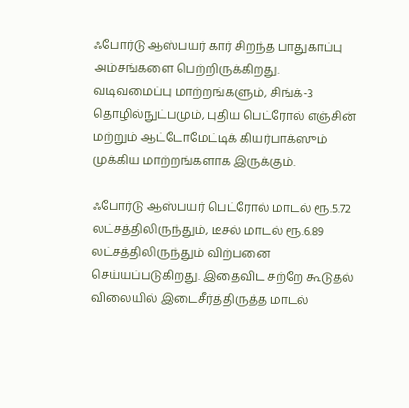ஃபோர்டு ஆஸ்பயர் கார் சிறந்த பாதுகாப்பு அம்சங்களை பெற்றிருக்கிறது. வடிவமைப்பு மாற்றங்களும், சிங்க்-3 தொழில்நுட்பமும், புதிய பெட்ரோல் எஞ்சின் மற்றும் ஆட்டோமேட்டிக் கியர்பாக்ஸும் முக்கிய மாற்றங்களாக இருக்கும்.

ஃபோர்டு ஆஸ்பயர் பெட்ரோல் மாடல் ரூ.5.72 லட்சத்திலிருந்தும், டீசல் மாடல் ரூ.6.89 லட்சத்திலிருந்தும் விற்பனை செய்யப்படுகிறது. இதைவிட சற்றே கூடுதல் விலையில் இடைசீர்த்திருத்த மாடல்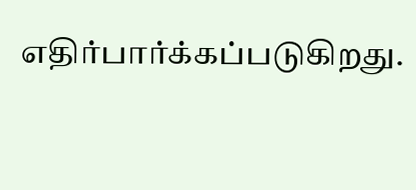எதிர்பார்க்கப்படுகிறது.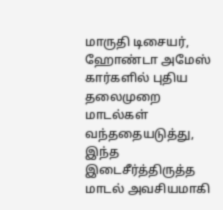மாருதி டிசையர், ஹோண்டா அமேஸ் கார்களில் புதிய தலைமுறை மாடல்கள் வந்ததையடுத்து, இந்த இடைசீர்த்திருத்த மாடல் அவசியமாகி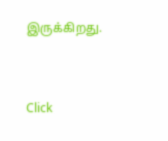இருக்கிறது.


Click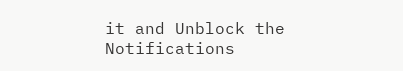it and Unblock the Notifications